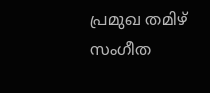പ്രമുഖ തമിഴ് സംഗീത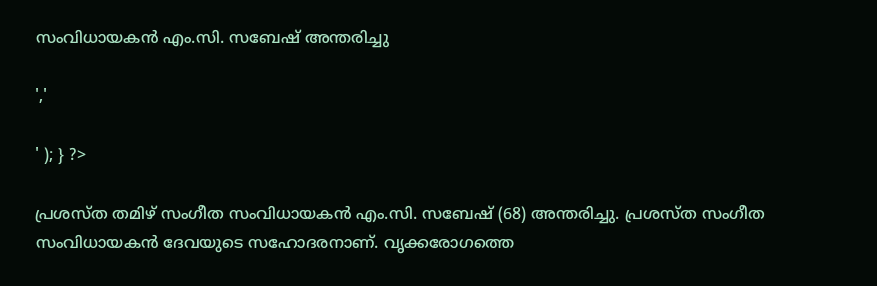സംവിധായകന്‍ എം.സി. സബേഷ് അന്തരിച്ചു

','

' ); } ?>

പ്രശസ്ത തമിഴ് സംഗീത സംവിധായകന്‍ എം.സി. സബേഷ് (68) അന്തരിച്ചു. പ്രശസ്ത സംഗീത സംവിധായകന്‍ ദേവയുടെ സഹോദരനാണ്. വൃക്കരോഗത്തെ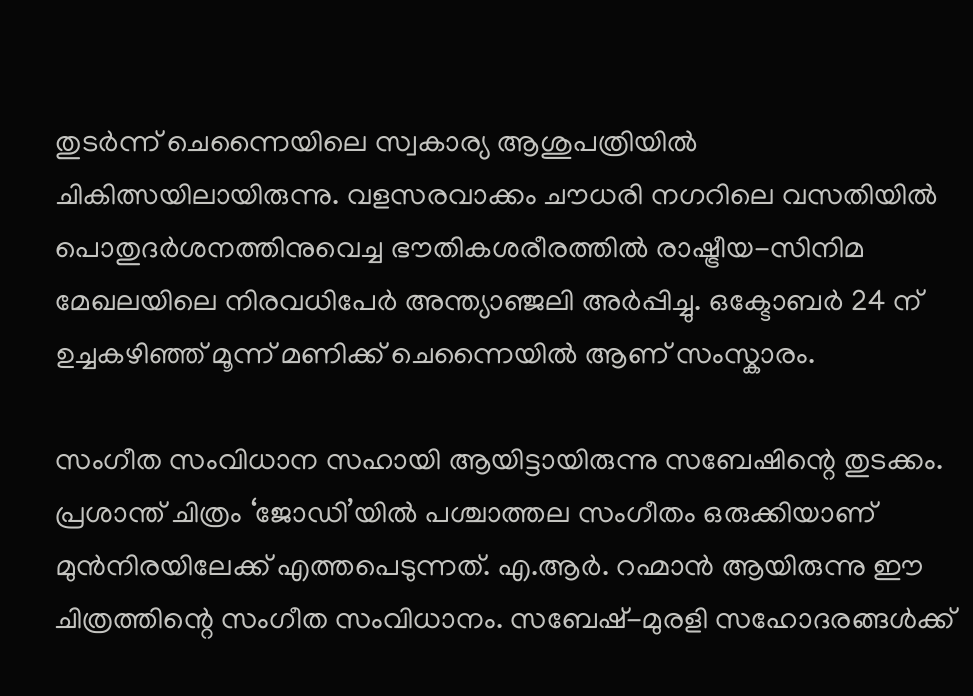തുടർന്ന് ചെന്നൈയിലെ സ്വകാര്യ ആശുപത്രിയിൽ ചികിത്സയിലായിരുന്നു. വളസരവാക്കം ചൗധരി നഗറിലെ വസതിയിൽ പൊതുദർശനത്തിനുവെച്ച ഭൗതികശരീരത്തിൽ രാഷ്ട്രീയ-സിനിമ മേഖലയിലെ നിരവധിപേർ അന്ത്യാഞ്ജലി അർപ്പിച്ചു. ഒക്ടോബർ 24 ന് ഉച്ചകഴിഞ്ഞ് മൂന്ന് മണിക്ക് ചെന്നൈയിൽ ആണ് സംസ്കാരം.

സംഗീത സംവിധാന സഹായി ആയിട്ടായിരുന്നു സബേഷിന്റെ തുടക്കം. പ്രശാന്ത് ചിത്രം ‘ജോഡി’യില്‍ പശ്ചാത്തല സംഗീതം ഒരുക്കിയാണ് മുന്‍നിരയിലേക്ക് എത്തപെടുന്നത്. എ.ആർ. റഹ്മാന്‍ ആയിരുന്നു ഈ ചിത്രത്തിന്റെ സംഗീത സംവിധാനം. സബേഷ്-മുരളി സഹോദരങ്ങള്‍ക്ക്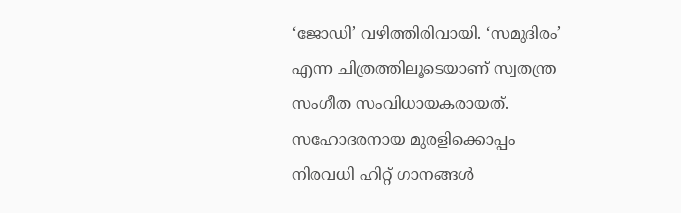‘ജോഡി’ വഴിത്തിരിവായി. ‘സമുദിരം’ എന്ന ചിത്രത്തിലൂടെയാണ് സ്വതന്ത്ര സംഗീത സംവിധായകരായത്. സഹോദരനായ മുരളിക്കൊപ്പം നിരവധി ഹിറ്റ് ഗാനങ്ങള്‍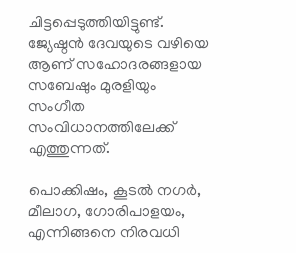ചിട്ടപ്പെടുത്തിയിട്ടുണ്ട്. ജ്യേഷ്ഠന്‍ ദേവയുടെ വഴിയെ ആണ് സഹോദരങ്ങളായ സബേഷും മുരളിയും സംഗീത സംവിധാനത്തിലേക്ക് എത്തുന്നത്.

പൊക്കിഷം, കൂടല്‍ നഗർ, മീലാഗ, ഗോരിപാളയം, എന്നിങ്ങനെ നിരവധി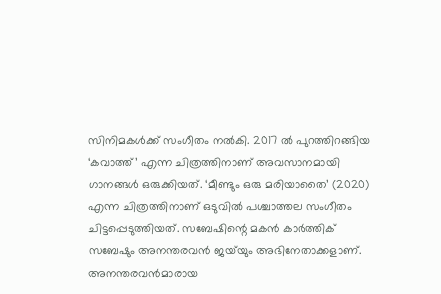സിനിമകള്‍ക്ക് സംഗീതം നല്‍കി. 2017 ൽ പുറത്തിറങ്ങിയ ‘കവാത്ത്’ എന്ന ചിത്രത്തിനാണ് അവസാനമായി ഗാനങ്ങള്‍ ഒരുക്കിയത്. ‘മീണ്ടും ഒരു മരിയാതൈ’ (2020) എന്ന ചിത്രത്തിനാണ് ഒടുവില്‍ പശ്ചാത്തല സംഗീതം ചിട്ടപ്പെടുത്തിയത്. സബേഷിന്റെ മകൻ കാർത്തിക് സബേഷും അനന്തരവൻ ജയ്‌യും അഭിനേതാക്കളാണ്. അനന്തരവൻമാരായ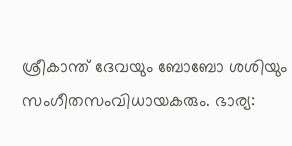ശ്രീകാന്ത് ദേവയും ബോബോ ശശിയും സംഗീതസംവിധായകരും. ഭാര്യ: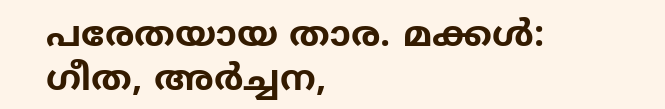പരേതയായ താര. മക്കൾ: ഗീത, അർച്ചന,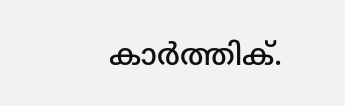കാർത്തിക്.